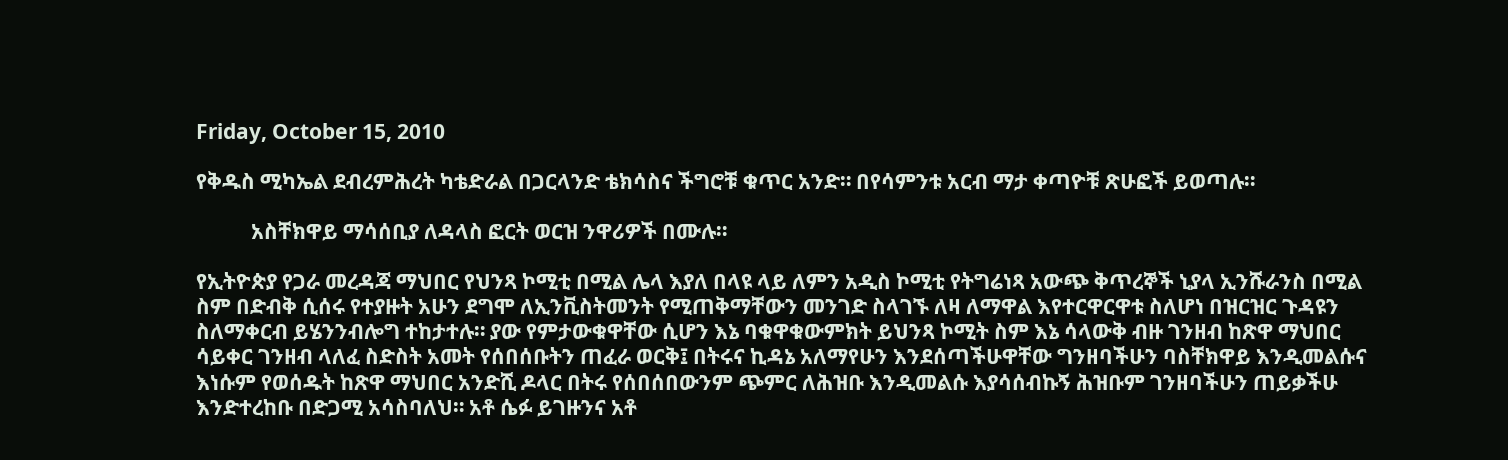Friday, October 15, 2010

የቅዱስ ሚካኤል ደብረምሕረት ካቴድራል በጋርላንድ ቴክሳስና ችግሮቹ ቁጥር አንድ። በየሳምንቱ አርብ ማታ ቀጣዮቹ ጽሁፎች ይወጣሉ።

           አስቸክዋይ ማሳሰቢያ ለዳላስ ፎርት ወርዝ ንዋሪዎች በሙሉ።

የኢትዮጵያ የጋራ መረዳጃ ማህበር የህንጻ ኮሚቲ በሚል ሌላ እያለ በላዩ ላይ ለምን አዲስ ኮሚቲ የትግሬነጻ አውጭ ቅጥረኞች ኒያላ ኢንሹራንስ በሚል ስም በድብቅ ሲሰሩ የተያዙት አሁን ደግሞ ለኢንቪስትመንት የሚጠቅማቸውን መንገድ ስላገኙ ለዛ ለማዋል እየተርዋርዋቱ ስለሆነ በዝርዝር ጉዳዩን ስለማቀርብ ይሄንንብሎግ ተከታተሉ። ያው የምታውቁዋቸው ሲሆን እኔ ባቁዋቁውምክት ይህንጻ ኮሚት ስም እኔ ሳላውቅ ብዙ ገንዘብ ከጽዋ ማህበር ሳይቀር ገንዘብ ላለፈ ስድስት አመት የሰበሰቡትን ጠፈራ ወርቅ፤ በትሩና ኪዳኔ አለማየሁን እንደሰጣችሁዋቸው ግንዘባችሁን ባስቸክዋይ እንዲመልሱና እነሱም የወሰዱት ከጽዋ ማህበር አንድሺ ዶላር በትሩ የሰበሰበውንም ጭምር ለሕዝቡ እንዲመልሱ እያሳሰብኩኝ ሕዝቡም ገንዘባችሁን ጠይቃችሁ እንድተረከቡ በድጋሚ አሳስባለህ። አቶ ሴፉ ይገዙንና አቶ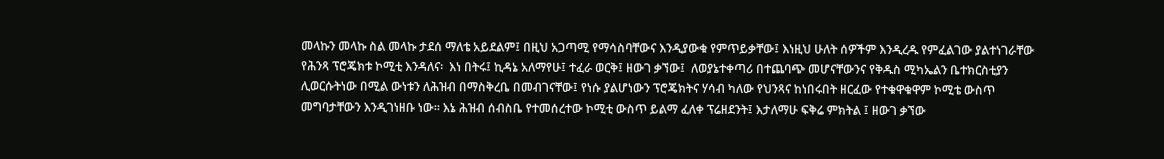መላኩን መላኩ ስል መላኩ ታደሰ ማለቴ አይደልም፤ በዚህ አጋጣሚ የማሳስባቸውና እንዲያውቁ የምጥይቃቸው፤ እነዚህ ሁለት ሰዎችም እንዲረዱ የምፈልገው ያልተነገራቸው የሕንጻ ፕሮጄክቱ ኮሚቲ እንዳለና፡  እነ በትሩ፤ ኪዳኔ አለማየሁ፤ ተፈራ ወርቅ፤ ዘውገ ቃኘው፤  ለወያኔተቀጣሪ በተጨባጭ መሆናቸውንና የቅዱስ ሚካኤልን ቤተክርስቲያን ሊወርሱትነው በሚል ውነቱን ለሕዝብ በማስቅረቤ በመብገናቸው፤ የነሱ ያልሆነውን ፕሮጄክትና ሃሳብ ካለው የህንጻና ከነበሩበት ዘርፈው የተቁዋቁዋም ኮሚቴ ውስጥ መግባታቸውን እንዲገነዘቡ ነው። እኔ ሕዝብ ሰብስቤ የተመሰረተው ኮሚቲ ውስጥ ይልማ ፈለቀ ፕሬዘደንት፤ እታለማሁ ፍቅሬ ምክትል ፤ ዘውገ ቃኘው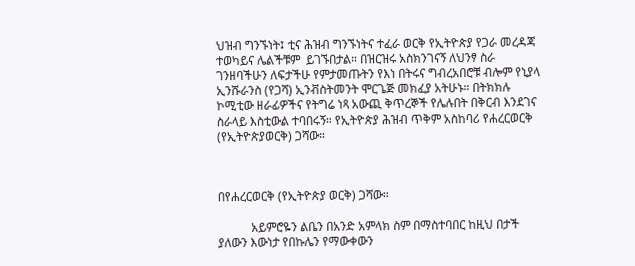ህዝብ ግንኙነት፤ ቲና ሕዝብ ግንኙነትና ተፈራ ወርቅ የኢትዮጵያ የጋራ መረዳጃ ተወካይና ሌልችቹም  ይገኙበታል። በዝርዝሩ አስክንገናኝ ለህንፃ ስራ ገንዘባችሁን ለፍታችሁ የምታመጡትን የእነ በትሩና ግብረአበሮቹ ብሎም የኒያላ ኢንሹራንስ (የጋሻ) ኢንቭስትመንት ሞርጌጅ መክፈያ አትሁኑ። በትክክሉ ኮሚቲው ዘራፊዎችና የትግሬ ነጻ አውጪ ቅጥረኞች የሌሉበት በቅርብ እንደገና ስራላይ እስቲውል ተባበሩኝ። የኢትዮጵያ ሕዝብ ጥቅም አስከባሪ የሐረርወርቅ (የኢትዮጵያወርቅ) ጋሻው።



በየሐረርወርቅ (የኢትዮጵያ ወርቅ) ጋሻው።

           አይምሮዬን ልቤን በአንድ አምላክ ስም በማስተባበር ከዚህ በታች ያለውን እውነታ የበኩሌን የማውቀውን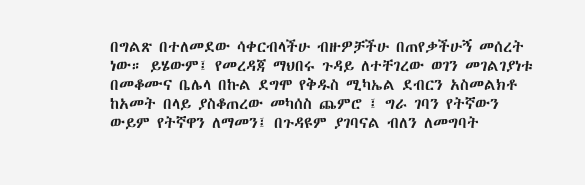በግልጽ በተለመደው ሳቀርብላችሁ ብዙዎቻችሁ በጠየቃችሁኝ መሰረት ነው። ይሄውም፤ የመረዳጃ ማህበሩ ጉዳይ ለተቸገረው ወገን መገልገያነቱ በመቆሙና ቤሌላ በኩል ደግሞ የቅዱስ ሚካኤል ደብርን አስመልክቶ ከአመት በላይ ያስቆጠረው መካሰስ ጨምሮ ፤ ግራ ገባን የትኛውን ውይም የትኛዋን ለማመን፤ በጉዳዩም ያገባናል ብለን ለመግባት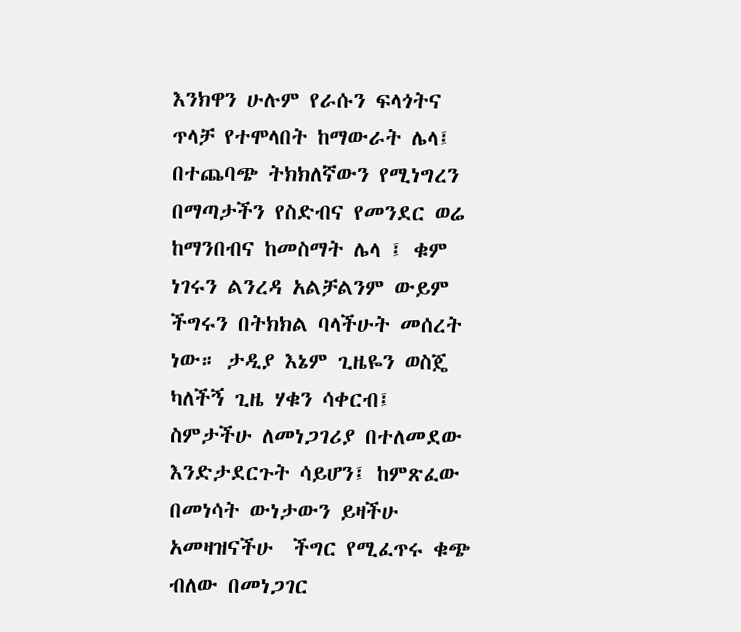እንክዋን ሁሉም የራሱን ፍላጎትና ጥላቻ የተሞላበት ከማውራት ሌላ፤ በተጨባጭ ትክክለኛውን የሚነግረን በማጣታችን የስድብና የመንደር ወሬ ከማንበብና ከመስማት ሌላ ፤ ቁም ነገሩን ልንረዳ አልቻልንም ውይም ችግሩን በትክክል ባላችሁት መሰረት ነው። ታዲያ እኔም ጊዜዬን ወስጄ ካለችኝ ጊዜ ሃቁን ሳቀርብ፤ ስምታችሁ ለመነጋገሪያ በተለመደው እንድታደርጉት ሳይሆን፤ ከምጽፈው በመነሳት ውነታውን ይዛችሁ አመዛዝናችሁ  ችግር የሚፈጥሩ ቁጭ ብለው በመነጋገር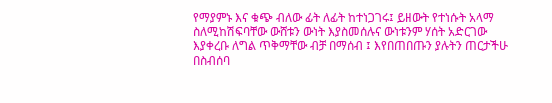የማያምኑ እና ቁጭ ብለው ፊት ለፊት ከተነጋገሩ፤ ይዘውት የተነሱት አላማ ስለሚከሽፍባቸው ውሸቱን ውነት እያስመሰሉና ውነቱንም ሃሰት አድርገው እያቀረቡ ለግል ጥቅማቸው ብቻ በማሰብ ፤ እየበጠበጡን ያሉትን ጠርታችሁ በስብሰባ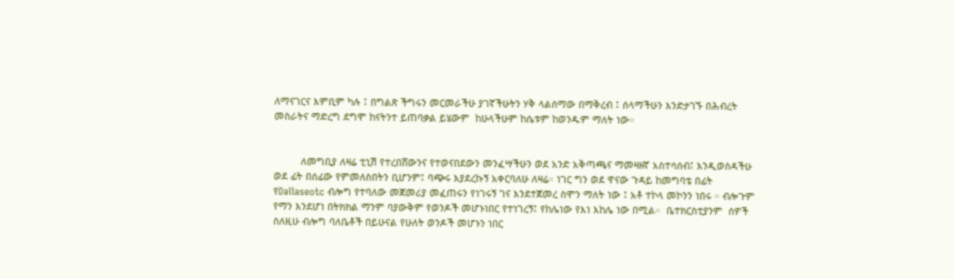ለማናገርና እምቢም ካሉ ፤ በግልጽ ችግሩን መርመራችሁ ያገኛችሁትን ሃቅ ላልሰማው በማቅረብ ፤ ሰላማችሁን እንድታገኙ በሕብረት መስራትና ማድረግ ደግሞ ከናትንተ ይጠባቃል ይሄውም  ከሁላችሁም ከሴቱም ከወንዱም ማለት ነው።


         ለመግቢያ ለዛሬ ቲኒሽ የተረበሸውንና የተወናበደውን መንፈሣችሁን ወደ አንድ አቅጣጫና ማመዛዘኛ አስተሳሰብ፤ እንዲወስዳችሁ ወደ ፊት በሰፊው የምመለስበትን ቢሆንም፤ ባጭሩ እያደረኩኝ አቀርባለሁ ለዛሬ። ነገር ግን ወደ ዋናው ጉዳይ ከመግባቴ በፊት  የDallaseotc ብሎግ የተባለው መጀመሪያ መፈጠሩን የነገሩኝ ገና እንደተጀመረ ስሞን ማለት ነው ፤ አቶ ተኮላ መኮንን ነበሩ ። ብሎጉም የማን እንደሆነ በትክክል ማንም ባያውቅም የወንዶች መሆኑነበር የተነገረኝ፤ የከሌነው የእነ እከሌ ነው በሚል።  ቤተክርስቲያንም  ሰዎች ስለዚሁ ብሎግ ባለቤቶች በይሁናል የሁለት ወንዶች መሆኑን ነበር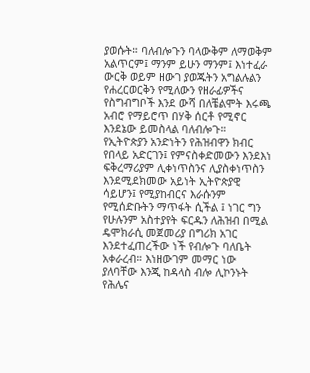ያወሱት። ባለብሎጉን ባላውቅም ለማወቅም አልጥርም፤ ማንም ይሁን ማንም፤ እነተፈራ ውርቅ ወይም ዘውገ ያወጁትን አግልሉልን የሐረርወርቅን የሚለውን የዘራፊዎችና የስግብግቦች እንደ ውሻ በለቼልሞት እሩጫ አብሮ የማይሮጥ በሃቅ ሰርቶ የሚኖር እንደኔው ይመስላል ባለብሎጉ።  የኢትዮጵያን አንድነትን የሕዝብዋን ክብር የበላይ አድርገን፤ የምናስቀድመውን እንደእነ ፍቅረማሪያም ሊቀነጥስንና ሊያስቀነጥስን እንደሚደክመው አይነት ኢትዮጵያዊ ሳይሆን፤ የሚያከብርና እራሱንም የሚሰድቡትን ማጥፋት ሲችል ፤ ነገር ግን የሁሉንም አስተያየት ፍርዱን ለሕዝብ በሚል ዴሞክራሲ መጀመሪያ በግሪክ አገር እንደተፈጠረችው ነች የብሎጉ ባለቤት አቀራረብ። እነዘውገም መማር ነው ያለባቸው እንጂ ከዳላስ ብሎ ሊኮንኑት የሕሌና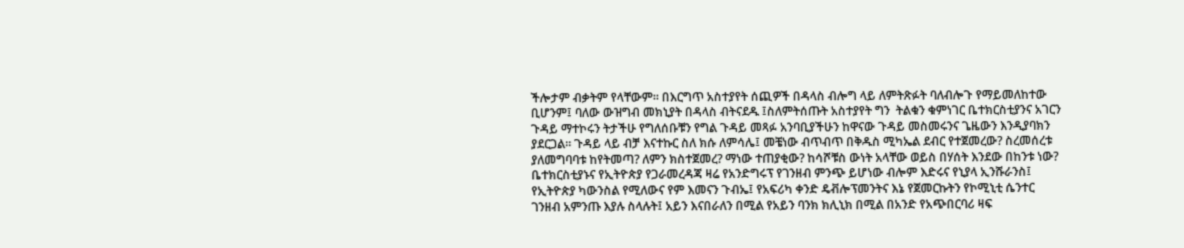ችሎታም ብቃትም የላቸውም። በእርግጥ አስተያየት ሰጪዎች በዳላስ ብሎግ ላይ ለምትጽፉት ባለብሎጉ የማይመለከተው ቢሆንም፤ ባለው ውዝግብ መክኒያት በዳላስ ብትናደዱ ፤ስለምትሰጡት አስተያየት ግን  ትልቁን ቁምነገር ቤተክርስቲያንና አገርን ጉዳይ ማተኮሩን ትታችሁ የግለሰቡቹን የግል ጉዳይ መጻፉ አንባቢያችሁን ከዋናው ጉዳይ መስመሩንና ጌዜውን እንዲያባክን ያደርጋል። ጉዳይ ላይ ብቻ እናተኩር ስለ ክሱ ለምሳሌ፤ መቼነው ብጥብጥ በቅዱስ ሚካኤል ደብር የተጀመረው? ስረመሰረቱ ያለመግባባቱ ከየትመጣ? ለምን ክስተጀመረ? ማነው ተጠያቂው? ከሳሾቹስ ውነት አላቸው ወይስ በሃሰት እንደው በከንቱ ነው? ቤተክርስቲያኑና የኢትዮጵያ የጋራመረዳጃ ዛሬ የአንድግሩፕ የገንዘብ ምንጭ ይሆነው ብሎም እድሩና የኒያላ ኢንሹራንስ፤ የኢትዮጵያ ካውንስል የሚለውና የም እመናን ጉብኤ፤ የአፍሪካ ቀንድ ዴቭሎፕመንትና እኔ የጀመርኩትን የኮሚኒቲ ሴንተር ገንዘብ አምንጡ እያሉ ስላሉት፤ አይን እናበራለን በሚል የአይን ባንክ ክሊኒክ በሚል በአንድ የአጭበርባሪ ዛፍ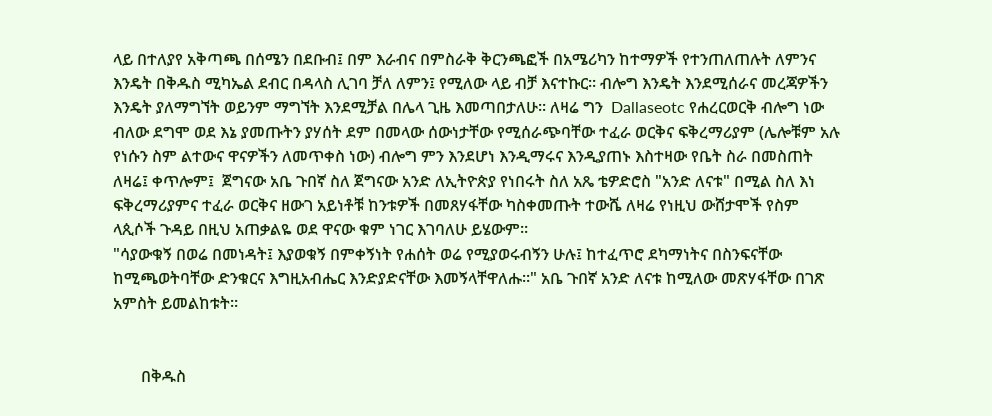ላይ በተለያየ አቅጣጫ በሰሜን በደቡብ፤ በም እራብና በምስራቅ ቅርንጫፎች በአሜሪካን ከተማዎች የተንጠለጠሉት ለምንና እንዴት በቅዱስ ሚካኤል ደብር በዳላስ ሊገባ ቻለ ለምን፤ የሚለው ላይ ብቻ እናተኩር። ብሎግ እንዴት እንደሚሰራና መረጃዎችን እንዴት ያለማግኘት ወይንም ማግኘት እንደሚቻል በሌላ ጊዜ እመጣበታለሁ። ለዛሬ ግን  Dallaseotc የሐረርወርቅ ብሎግ ነው ብለው ደግሞ ወደ እኔ ያመጡትን ያሃሰት ደም በመላው ሰውነታቸው የሚሰራጭባቸው ተፈራ ወርቅና ፍቅረማሪያም (ሌሎቹም አሉ የነሱን ስም ልተውና ዋናዎችን ለመጥቀስ ነው) ብሎግ ምን እንደሆነ እንዲማሩና እንዲያጠኑ እስተዛው የቤት ስራ በመስጠት ለዛሬ፤ ቀጥሎም፤  ጀግናው አቤ ጉበኛ ስለ ጀግናው አንድ ለኢትዮጵያ የነበሩት ስለ አጼ ቴዎድሮስ "አንድ ለናቱ" በሚል ስለ እነ ፍቅረማሪያምና ተፈራ ወርቅና ዘውገ አይነቶቹ ከንቱዎች በመጸሃፋቸው ካስቀመጡት ተውሼ ለዛሬ የነዚህ ውሸታሞች የስም ላጲሶች ጉዳይ በዚህ አጠቃልዬ ወደ ዋናው ቁም ነገር እገባለሁ ይሄውም።
"ሳያውቁኝ በወሬ በመነዳት፤ እያወቁኝ በምቀኝነት የሐሰት ወሬ የሚያወሩብኝን ሁሉ፤ ከተፈጥሮ ደካማነትና በስንፍናቸው ከሚጫወትባቸው ድንቁርና እግዚአብሔር እንድያድናቸው እመኝላቸዋለሑ።" አቤ ጉበኛ አንድ ለናቱ ከሚለው መጽሃፋቸው በገጽ አምስት ይመልከቱት።


       በቅዱስ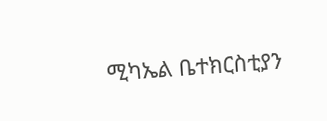ሚካኤል ቤተክርስቲያን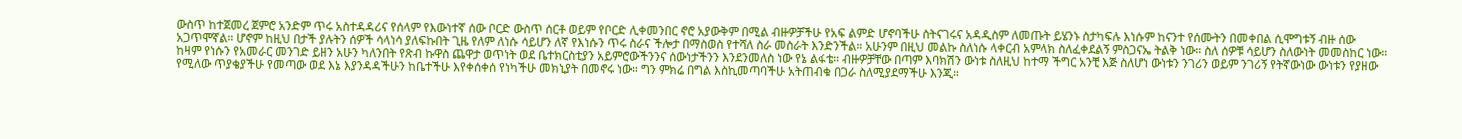ውስጥ ከተጀመረ ጀምሮ አንድም ጥሩ አስተዳዳሪና የሰላም የእውነተኛ ሰው ቦርድ ውስጥ ሰርቶ ወይም የቦርድ ሊቀመንበር ኖሮ አያውቅም በሚል ብዙዎቻችሁ የአፍ ልምድ ሆኖባችሁ ስትናገሩና አዳዲስም ለመጡት ይሄንኑ ስታካፍሉ እነሱም ከናንተ የሰሙትን በመቀበል ሲሞግቱኝ ብዙ ሰው አጋጥሞኛል። ሆኖም ከዚህ በታች ያሉትን ሰዎች ሳላነሳ ያለፍኩበት ጊዜ የለም ለነሱ ሳይሆን ለኛ የእነሱን ጥሩ ስራና ችሎታ በማስወስ የተሻለ ስራ መስራት እንድንችል። አሁንም በዚህ መልኩ ስለነሱ ላቀርብ አምላክ ስለፈቀደልኝ ምስጋናኤ ትልቅ ነው። ስለ ሰዎቹ ሳይሆን ስለውነት መመስከር ነው። ከዛም የነሱን የአመራር መንገድ ይዘን አሁን ካለንበት የጽብ ኩዋስ ጨዋታ ወጥነት ወደ ቤተክርስቲያን አይምሮውችንንና ሰውነታችንን እንደንመለስ ነው የኔ ልፋቴ። ብዙዎቻቸው በጣም እባክሽን ውነቱ ስለዚህ ከተማ ችግር አንቺ እጅ ስለሆነ ውነቱን ንገሪን ወይም ንገሪኝ የትኛውነው ውነቱን የያዘው የሚለው ጥያቄያችሁ የመጣው ወደ እኔ እያንዳዳችሁን ከቤተችሁ እየቀሰቀሰ የነካችሁ መክኒያት በመኖሩ ነው። ግን ምክሬ በግል እስኪመጣባችሁ አትጠብቁ በጋራ ስለሚያደማችሁ እንጂ።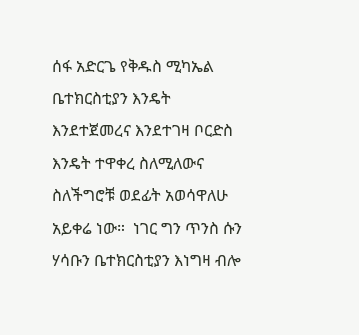ሰፋ አድርጌ የቅዱስ ሚካኤል ቤተክርስቲያን እንዴት እንደተጀመረና እንደተገዛ ቦርድስ እንዴት ተዋቀረ ስለሚለውና ስለችግሮቹ ወደፊት አወሳዋለሁ አይቀሬ ነው።  ነገር ግን ጥንስ ሱን ሃሳቡን ቤተክርስቲያን እነግዛ ብሎ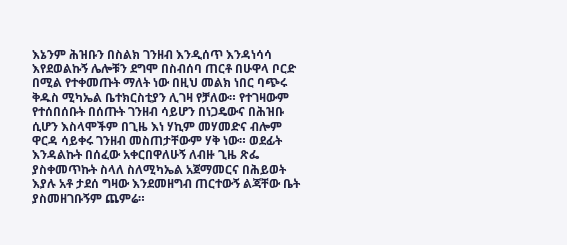እኔንም ሕዝቡን በስልክ ገንዘብ እንዲሰጥ እንዳነሳሳ እየደወልኩኝ ሌሎቹን ደግሞ በስብሰባ ጠርቶ በሁዋላ ቦርድ በሚል የተቀመጡት ማለት ነው በዚህ መልክ ነበር ባጭሩ ቅዱስ ሚካኤል ቤተክርስቲያን ሊገዛ የቻለው። የተገዛውም የተሰበሰቡት በሰጡት ገንዘብ ሳይሆን በነጋዴውና በሕዝቡ ሲሆን እስላሞችም በጊዜ እነ ሃኪም መሃመድና ብሎም ዋርዳ ሳይቀሩ ገንዘብ መስጠታቸውም ሃቅ ነው። ወደፊት እንዳልኩት በሰፈው አቀርበዋለሁኝ ለብዙ ጊዜ ጽፌ ያስቀመጥኩት ስላለ ስለሚካኤል አጀማመርና በሕይወት እያሉ አቶ ታደሰ ግዛው እንደመዘግብ ጠርተውኝ ልጃቸው ቤት ያስመዘገቡኝም ጨምሬ።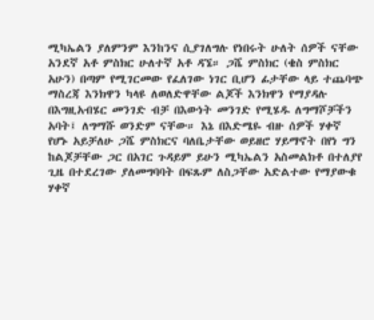ሚካኤልን ያለምንም እንከንና ሲያገለግሉ የነበሩት ሁለት ሰዎች ናቸው አንደኛ አቶ ምስክር ሁለተኛ አቶ ዳኜ። ጋሼ ምስክር (ቄስ ምስክር አሁን) በጣም የሚገርመው የፈለገው ነገር ቢሆን ፊታቸው ላይ ተጨባጭ ማስረጃ እንክዋን ካላዩ ለወለድዋቸው ልጆች እንክዋን የማያዳሉ በእግዚአብሄር መንገድ ብቻ በእውነት መንገድ የሚሄዱ ለግማሾቻችን አባት፤ ለግማሹ ወንድም ናቸው። እኔ በእድሜዬ ብዙ ሰዎች ሃቀኛ የሆኑ አይቻለሁ ጋሼ ምስክርና ባለቤታቸው ወይዘሮ ሃይማኖት በየነ ግን ከልጆቻቸው ጋር በአገር ጉዳይም ይሁን ሚካኤልን አስመልክቶ በተለያየ ጊዜ በተደረገው ያለመግባባት በፍጹም ለስጋቸው አድልተው የማያውቁ ሃቀኛ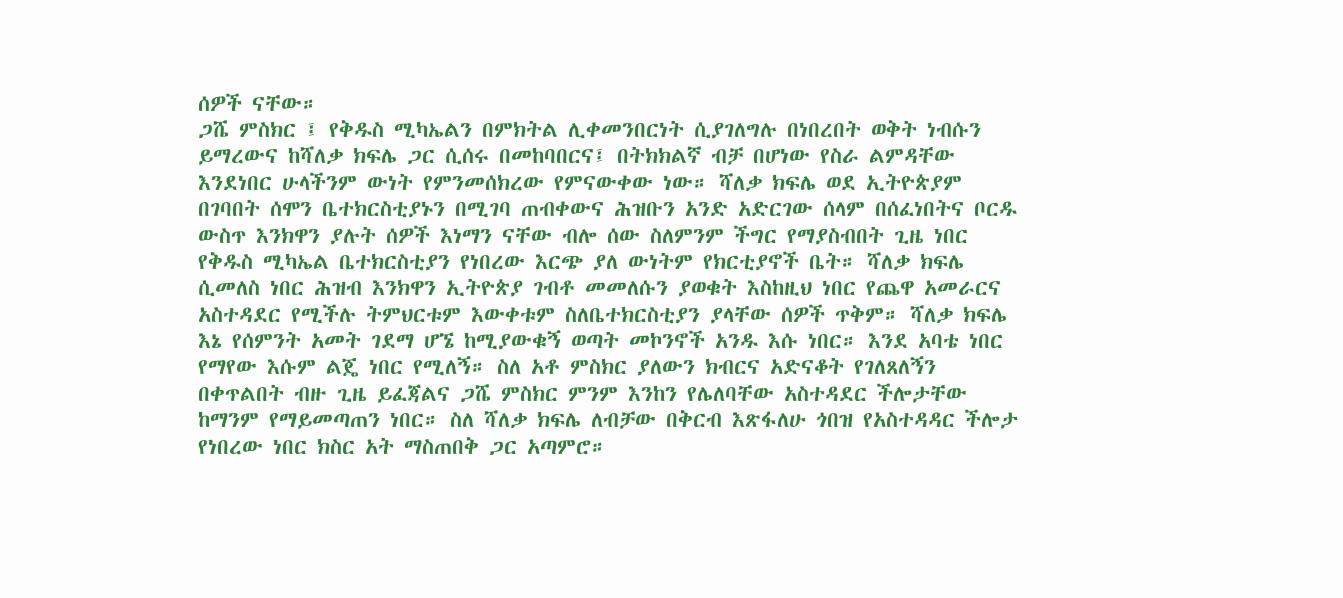ሰዎች ናቸው።
ጋሼ ምስክር ፤ የቅዱስ ሚካኤልን በምክትል ሊቀመንበርነት ሲያገለግሉ በነበረበት ወቅት ነብሱን ይማረውና ከሻለቃ ክፍሌ ጋር ሲሰሩ በመከባበርና፤ በትክክልኛ ብቻ በሆነው የስራ ልምዳቸው እንደነበር ሁላችንም ውነት የምንመሰክረው የምናውቀው ነው። ሻለቃ ክፍሌ ወደ ኢትዮጵያም በገባበት ሰሞን ቤተክርስቲያኑን በሚገባ ጠብቀውና ሕዝቡን አንድ አድርገው ሰላም በሰፈነበትና ቦርዱ ውስጥ እንክዋን ያሉት ሰዎች እነማን ናቸው ብሎ ሰው ስለምንም ችግር የማያስብበት ጊዜ ነበር የቅዱስ ሚካኤል ቤተክርስቲያን የነበረው እርጭ ያለ ውነትም የክርቲያኖች ቤት። ሻለቃ ክፍሌ ሲመለስ ነበር ሕዝብ እንክዋን ኢትዮጵያ ገብቶ መመለሱን ያወቁት እስከዚህ ነበር የጨዋ አመራርና አስተዳደር የሚችሉ ትምህርቱም እውቀቱም ስለቤተክርስቲያን ያላቸው ሰዎች ጥቅም። ሻለቃ ክፍሌ እኔ የሰምንት አመት ገደማ ሆኜ ከሚያውቁኝ ወጣት መኮንኖች አንዱ እሱ ነበር። እንደ አባቴ ነበር የማየው እሱም ልጄ ነበር የሚለኝ። ስለ አቶ ምስክር ያለውን ክብርና አድናቆት የገለጸለኝን በቀጥልበት ብዙ ጊዜ ይፈጃልና ጋሼ ምስክር ምንም እንከን የሌለባቸው አስተዳደር ችሎታቸው ከማንም የማይመጣጠን ነበር። ስለ ሻለቃ ክፍሌ ለብቻው በቅርብ እጽፋለሁ ጎበዝ የአስተዳዳር ችሎታ የነበረው ነበር ክስር አት ማስጠበቅ ጋር አጣምሮ።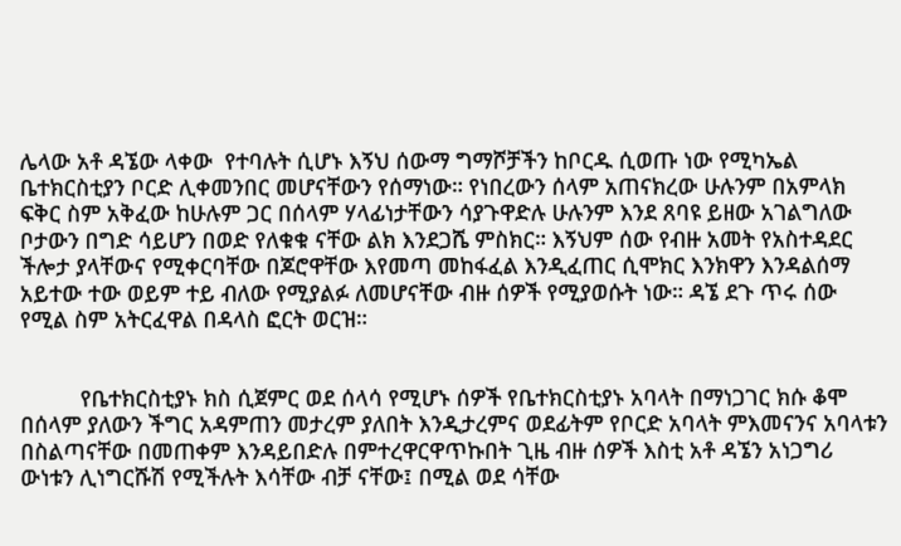ሌላው አቶ ዳኜው ላቀው  የተባሉት ሲሆኑ እኝህ ሰውማ ግማሾቻችን ከቦርዱ ሲወጡ ነው የሚካኤል ቤተክርስቲያን ቦርድ ሊቀመንበር መሆናቸውን የሰማነው። የነበረውን ሰላም አጠናክረው ሁሉንም በአምላክ ፍቅር ስም አቅፈው ከሁሉም ጋር በሰላም ሃላፊነታቸውን ሳያጉዋድሉ ሁሉንም እንደ ጸባዩ ይዘው አገልግለው ቦታውን በግድ ሳይሆን በወድ የለቁቁ ናቸው ልክ እንደጋሼ ምስክር። እኝህም ሰው የብዙ አመት የአስተዳደር ችሎታ ያላቸውና የሚቀርባቸው በጆሮዋቸው እየመጣ መከፋፈል እንዲፈጠር ሲሞክር እንክዋን እንዳልሰማ አይተው ተው ወይም ተይ ብለው የሚያልፉ ለመሆናቸው ብዙ ሰዎች የሚያወሱት ነው። ዳኜ ደጉ ጥሩ ሰው የሚል ስም አትርፈዋል በዳላስ ፎርት ወርዝ።


          የቤተክርስቲያኑ ክስ ሲጀምር ወደ ሰላሳ የሚሆኑ ሰዎች የቤተክርስቲያኑ አባላት በማነጋገር ክሱ ቆሞ በሰላም ያለውን ችግር አዳምጠን መታረም ያለበት እንዲታረምና ወደፊትም የቦርድ አባላት ምእመናንና አባላቱን በስልጣናቸው በመጠቀም እንዳይበድሉ በምተረዋርዋጥኩበት ጊዜ ብዙ ሰዎች እስቲ አቶ ዳኜን አነጋግሪ ውነቱን ሊነግርሹሽ የሚችሉት እሳቸው ብቻ ናቸው፤ በሚል ወደ ሳቸው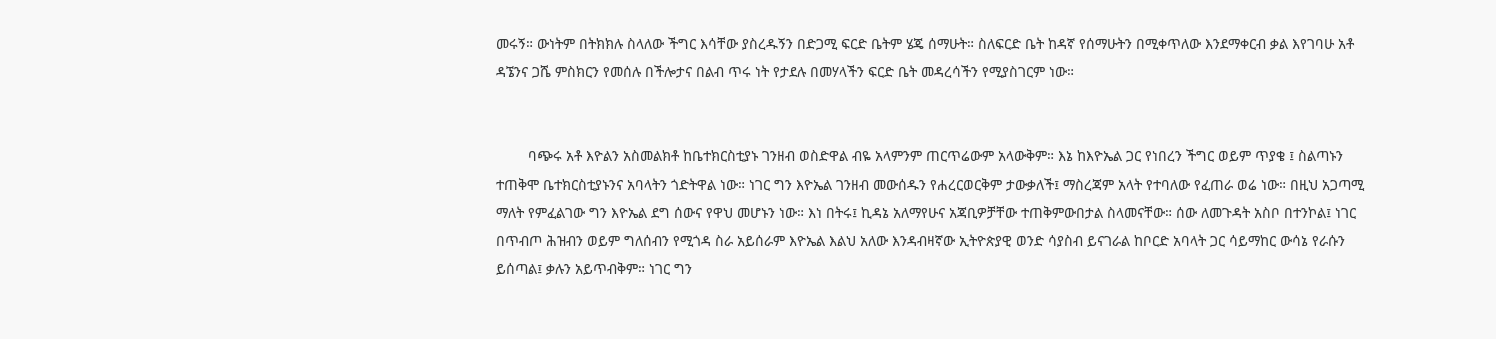መሩኝ። ውነትም በትክክሉ ስላለው ችግር እሳቸው ያስረዱኝን በድጋሚ ፍርድ ቤትም ሄጄ ሰማሁት። ስለፍርድ ቤት ከዳኛ የሰማሁትን በሚቀጥለው እንደማቀርብ ቃል እየገባሁ አቶ ዳኜንና ጋሼ ምስክርን የመሰሉ በችሎታና በልብ ጥሩ ነት የታደሉ በመሃላችን ፍርድ ቤት መዳረሳችን የሚያስገርም ነው።


        ባጭሩ አቶ እዮልን አስመልክቶ ከቤተክርስቲያኑ ገንዘብ ወስድዋል ብዬ አላምንም ጠርጥሬውም አላውቅም። እኔ ከእዮኤል ጋር የነበረን ችግር ወይም ጥያቄ ፤ ስልጣኑን ተጠቅሞ ቤተክርስቲያኑንና አባላትን ጎድትዋል ነው። ነገር ግን እዮኤል ገንዘብ መውሰዱን የሐረርወርቅም ታውቃለች፤ ማስረጃም አላት የተባለው የፈጠራ ወሬ ነው። በዚህ አጋጣሚ ማለት የምፈልገው ግን እዮኤል ደግ ሰውና የዋህ መሆኑን ነው። እነ በትሩ፤ ኪዳኔ አለማየሁና አጃቢዎቻቸው ተጠቅምውበታል ስላመናቸው። ሰው ለመጉዳት አስቦ በተንኮል፤ ነገር በጥብጦ ሕዝብን ወይም ግለሰብን የሚጎዳ ስራ አይሰራም እዮኤል እልህ አለው እንዳብዛኛው ኢትዮጵያዊ ወንድ ሳያስብ ይናገራል ከቦርድ አባላት ጋር ሳይማከር ውሳኔ የራሱን ይሰጣል፤ ቃሉን አይጥብቅም። ነገር ግን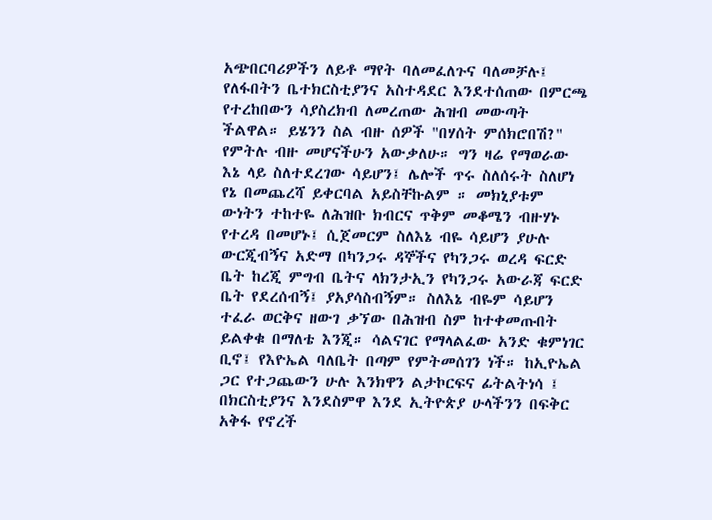አጭበርባሪዎችን ለይቶ ማየት ባለመፈለጉና ባለመቻሉ፤ የለፋበትን ቤተክርስቲያንና አስተዳደር እንደተሰጠው በምርጫ የተረከበውን ሳያስረክብ ለመረጠው ሕዝብ መውጣት ችልዋል። ይሄንን ስል ብዙ ሰዎች "በሃሰት ምሰክሮበሽ?" የምትሉ ብዙ መሆናችሁን አውቃለሁ። ግን ዛሬ የማወራው እኔ ላይ ስለተደረገው ሳይሆን፤ ሌሎች ጥሩ ስለሰሩት ስለሆነ የኔ በመጨረሻ ይቀርባል አይስቸኩልም ። መክኒያቱም ውነትን ተከተዬ ለሕዝቡ ክብርና ጥቅም መቆሜን ብዙሃኑ የተረዳ በመሆኑ፤ ሲጀመርም ስለእኔ ብዬ ሳይሆን ያሁሉ ውርጂብኝና አድማ በካንጋሩ ዳኞችና የካንጋሩ ወረዳ ፍርድ ቤት ከረጂ ምግብ ቤትና ላክንታኢን የካንጋሩ አውራጃ ፍርድ ቤት የደረሰብኝ፤ ያአያሳስብኝም። ስለእኔ ብዬም ሳይሆን ተፈራ ወርቅና ዘውገ ቃኘው በሕዝብ ስም ከተቀመጡበት ይልቀቁ በማለቴ እንጂ። ሳልናገር የማላልፈው አንድ ቁምነገር ቢኖ፤ የእዮኤል ባለቤት በጣም የምትመሰገን ነች። ከኢዮኤል ጋር የተጋጨውን ሁሉ እንክዋን ልታኮርፍና ፊትልትነሳ ፤ በክርስቲያንና እንደስምዋ እንደ ኢትዮጵያ ሁላችንን በፍቅር አቅፋ የኖረች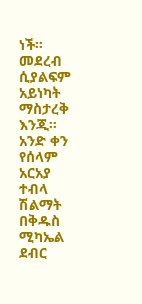ነች። መደረብ ሲያልፍም አይነካት ማስታረቅ እንጂ። አንድ ቀን የሰላም አርአያ ተብላ ሽልማት በቅዱስ ሚካኤል ደብር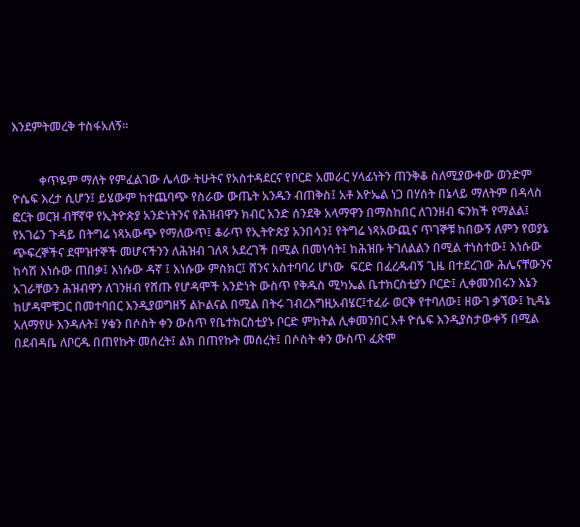እንደምትመረቅ ተስፋአለኝ።


         ቀጥዬም ማለት የምፈልገው ሌላው ትሁትና የአስተዳደርና የቦርድ አመራር ሃላፊነትን ጠንቅቆ ስለሚያውቀው ወንድም ዮሴፍ እረታ ሲሆን፤ ይሄውም ከተጨባጭ የስራው ውጤት አንዱን ብጠቅስ፤ አቶ እዮኤል ነጋ በሃሰት በኔላይ ማለትም በዳላስ ፎርት ወርዝ ብቸኛዋ የኢትዮጵያ አንድነትንና የሕዝብዋን ክብር አንድ ሰንደቅ አላማዋን በማስከበር ለገንዘብ ፍንክች የማልል፤ የአገሬን ጉዳይ በትግሬ ነጻአውጭ የማለውጥ፤ ቆራጥ የኢትዮጵያ አንበሳን፤ የትግሬ ነጻአውጪና ጥገኞቹ ከበውኝ ለምን የወያኔ ጭፍረኞችና ደሞዝተኞች መሆናችንን ለሕዝብ ገለጻ አደረገች በሚል በመነሳት፤ ከሕዝቡ ትገለልልን በሚል ተነስተው፤ እነሱው ከሳሽ እነሱው ጠበቃ፤ እነሱው ዳኛ ፤ እነሱው ምስክር፤ ሸንና አስተባባሪ ሆነው  ፍርድ በፈረዱብኝ ጊዜ በተደረገው ሕሌናቸውንና አገራቸውን ሕዝብዋን ለገንዘብ የሸጡ የሆዳሞች አንድነት ውስጥ የቅዱስ ሚካኤል ቤተክርስቲያን ቦርድ፤ ሊቀመንበሩን እኔን ከሆዳሞቹጋር በመተባበር እንዲያወግዘኝ ልኮልናል በሚል በትሩ ገብረእግዚአብሄር፤ተፈራ ወርቅ የተባለው፤ ዘውገ ቃኘው፤ ኪዳኔ አለማየሁ እንዳሉት፤ ሃቁን በሶስት ቀን ውስጥ የቤተክርስቲያኑ ቦርድ ምክትል ሊቀመንበር አቶ ዮሴፍ እንዲያስታውቀኝ በሚል በደብዳቤ ለቦርዱ በጠየኩት መሰረት፤ ልክ በጠየኩት መሰረት፤ በሶስት ቀን ውስጥ ፈጽሞ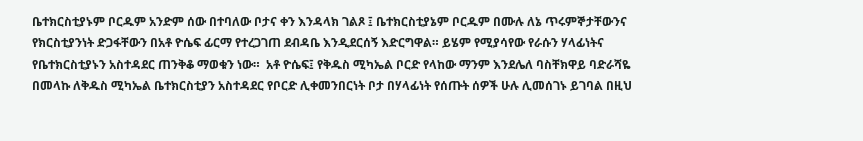ቤተክርስቲያኑም ቦርዱም አንድም ሰው በተባለው ቦታና ቀን እንዳላክ ገልጾ ፤ ቤተክርስቲያኔም ቦርዱም በሙሉ ለኔ ጥሩምኞታቸውንና የክርስቲያንነት ድጋፋቸውን በአቶ ዮሴፍ ፊርማ የተረጋገጠ ደብዳቤ እንዲደርሰኝ እድርግዋል። ይሄም የሚያሳየው የራሱን ሃላፊነትና የቤተክርስቲያኑን አስተዳደር ጠንቅቆ ማወቁን ነው።  አቶ ዮሴፍ፤ የቅዱስ ሚካኤል ቦርድ የላከው ማንም እንደሌለ ባስቸክዋይ ባድራሻዬ በመላኩ ለቅዱስ ሚካኤል ቤተክርስቲያን አስተዳደር የቦርድ ሊቀመንበርነት ቦታ በሃላፊነት የሰጡት ሰዎች ሁሉ ሊመሰገኑ ይገባል በዚህ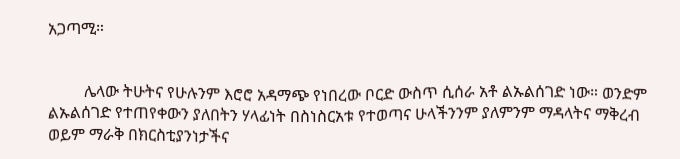አጋጣሚ።


         ሌላው ትሁትና የሁሉንም እሮሮ አዳማጭ የነበረው ቦርድ ውስጥ ሲሰራ አቶ ልኡልሰገድ ነው። ወንድም ልኡልሰገድ የተጠየቀውን ያለበትን ሃላፊነት በስነስርአቱ የተወጣና ሁላችንንም ያለምንም ማዳላትና ማቅረብ ወይም ማራቅ በክርስቲያንነታችና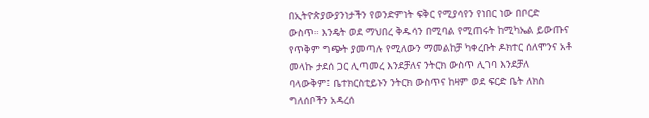በኢትዮጵያውያንነታችን የወንድምነት ፍቅር የሚያሳየን የነበር ነው በቦርድ ውስጥ። እንዴት ወደ ማህበረ ቅዱሳን በሚባል የሚጠሩት ከሚካኤል ይውጡና የጥቅም ግጭት ያመጣሉ የሚለውን ማመልከቻ ካቀረቡት ዶክተር ሰለሞንና አቶ መላኩ ታደሰ ጋር ሊጣመረ እንደቻለና ንትርክ ውስጥ ሊገባ እንደቻለ ባላውቅም፤ ቤተክርስቲይኑን ንትርክ ውስጥና ከዛም ወደ ፍርድ ቤት ለክስ ግለሰቦችን አዳረሰ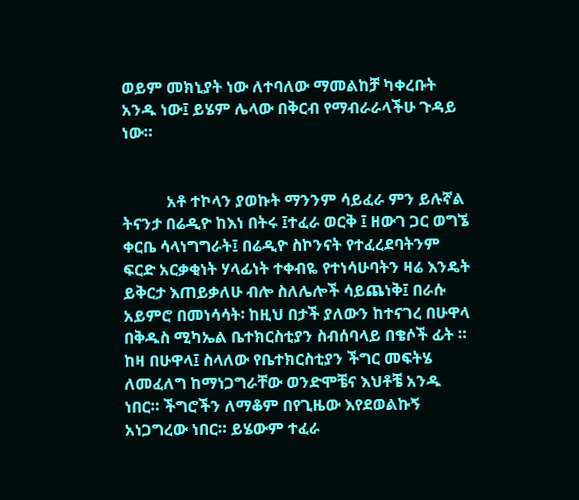ወይም መክኒያት ነው ለተባለው ማመልከቻ ካቀረቡት አንዱ ነው፤ ይሄም ሌላው በቅርብ የማብራራላችሁ ጉዳይ ነው።


           አቶ ተኮላን ያወኩት ማንንም ሳይፈራ ምን ይሉኛል ትናንታ በሬዲዮ ከእነ በትሩ ፤ተፈራ ወርቅ ፤ ዘውገ ጋር ወግኜ ቀርቤ ሳላነግግራት፤ በሬዲዮ ስኮንናት የተፈረደባትንም ፍርድ አርቃቂነት ሃላፊነት ተቀብዬ የተነሳሁባትን ዛሬ እንዴት ይቅርታ እጠይቃለሁ ብሎ ስለሌሎች ሳይጨነቅ፤ በራሱ አይምሮ በመነሳሳት፡ ከዚህ በታች ያለውን ከተናገረ በሁዋላ በቅዱስ ሚካኤል ቤተክርስቲያን ስብሰባላይ በቄሶች ፊት ። ከዛ በሁዋላ፤ ስላለው የቤተክርስቲያን ችግር መፍትሄ ለመፈለግ ከማነጋግራቸው ወንድሞቼና እህቶቼ አንዱ ነበር። ችግሮችን ለማቆም በየጊዜው እየደወልኩኝ አነጋግረው ነበር። ይሄውም ተፈራ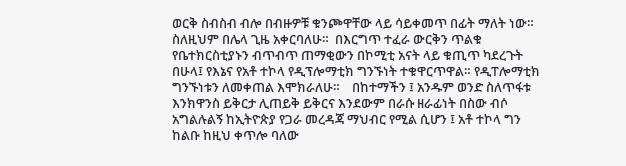ወርቅ ስብስብ ብሎ በብዙዎቹ ቁንጮዋቸው ላይ ሳይቀመጥ በፊት ማለት ነው። ስለዚህም በሌላ ጊዜ አቀርባለሁ።  በእርግጥ ተፈራ ውርቅን ጥልቁ የቤተክርስቲያኑን ብጥብጥ ጠማቂውን በኮሚቲ አናት ላይ ቁጢጥ ካደረጉት በሁላ፤ የእኔና የአቶ ተኮላ የዲፕሎማቲክ ግንኙነት ተቁዋርጥዋል። የዲፐሎማቲክ ግንኙነቱን ለመቀጠል እሞክራለሁ።    በከተማችን ፤ አንዱም ወንድ ስለጥፋቱ እንክዋንስ ይቅርታ ሊጠይቅ ይቅርና እንደውም በራሱ ዘራፊነት በስው ብሶ አግልሉልኝ ከኢትዮጵያ የጋራ መረዳጃ ማህብር የሚል ሲሆን ፤ አቶ ተኮላ ግን ከልቡ ከዚህ ቀጥሎ ባለው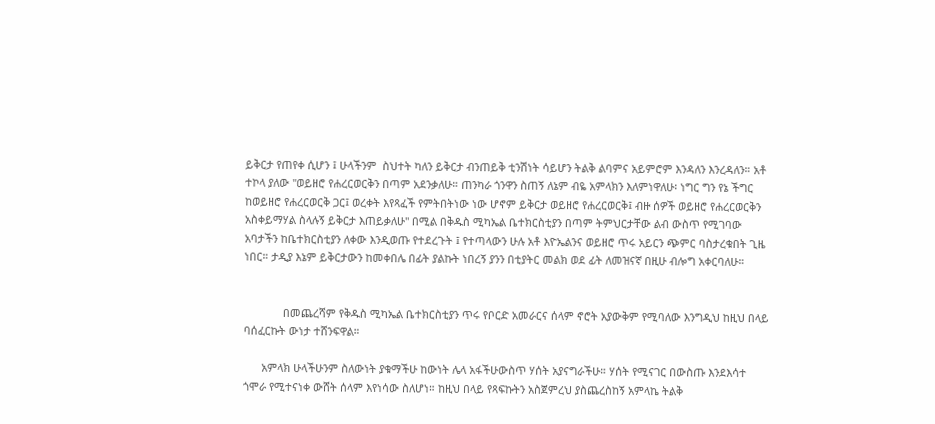ይቅርታ የጠየቀ ሲሆን ፤ ሁላችንም  ስህተት ካለን ይቅርታ ብንጠይቅ ቲንሽነት ሳይሆን ትልቅ ልባምና አይምሮም እንዳለን እንረዳለን። አቶ ተኮላ ያለው "ወይዘሮ የሐረርወርቅን በጣም አደንቃለሁ። ጠንካራ ጎንዋን ስጠኝ ለኔም ብዬ አምላክን እለምነዋለሁ፡ ነግር ግን የኔ ችግር ከወይዘሮ የሐረርወርቅ ጋር፤ ወረቀት እየጻፈች የምትበትነው ነው ሆኖም ይቅርታ ወይዘሮ የሐረርወርቅ፤ ብዙ ሰዎች ወይዘሮ የሐረርወርቅን አስቀይማሃል ስላሉኝ ይቅርታ እጠይቃለሁ" በሚል በቅዱስ ሚካኤል ቤተክርስቲያን በጣም ትምህርታቸው ልብ ውስጥ የሚገባው አባታችን ከቤተክርስቲያን ለቀው እንዲወጡ የተደረጉት ፤ የተጣላውን ሁሉ አቶ እዮኤልንና ወይዘሮ ጥሩ አይርን ጭምር ባስታረቁበት ጊዜ ነበር። ታዲያ እኔም ይቅርታውን ከመቀበሌ በፊት ያልኩት ነበረኝ ያንን በቲያትር መልክ ወደ ፊት ለመዝናኛ በዚሁ ብሎግ አቀርባለሁ።


             በመጨረሻም የቅዱስ ሚካኤል ቤተክርስቲያን ጥሩ የቦርድ አመራርና ሰላም ኖሮት አያውቅም የሚባለው እንግዲህ ከዚህ በላይ ባሰፈርኩት ውነታ ተሸንፍዋል።

      አምላክ ሁላችሁንም ስለውነት ያቁማችሁ ከውነት ሌላ አፋችሁውስጥ ሃሰት አያናግራችሁ። ሃሰት የሚናገር በውስጡ እንደእሳተ ጎሞራ የሚተናነቀ ውሸት ሰላም እየነሳው ስለሆነ። ከዚህ በላይ የጻፍኩትን አስጀምረህ ያስጨረስከኝ አምላኬ ትልቅ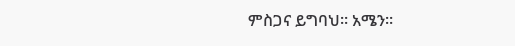ምስጋና ይግባህ። አሜን።